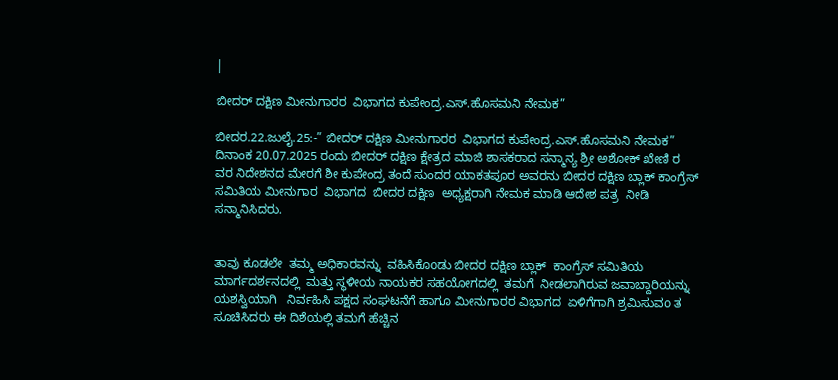|

ಬೀದರ್ ದಕ್ಷಿಣ ಮೀನುಗಾರರ  ವಿಭಾಗದ ಕುಪೇಂದ್ರ.ಎಸ್.ಹೊಸಮನಿ ನೇಮಕ”

ಬೀದರ.22.ಜುಲೈ.25:-” ಬೀದರ್ ದಕ್ಷಿಣ ಮೀನುಗಾರರ  ವಿಭಾಗದ ಕುಪೇಂದ್ರ.ಎಸ್.ಹೊಸಮನಿ ನೇಮಕ”
ದಿನಾಂಕ 20.07.2025 ರಂದು ಬೀದರ್ ದಕ್ಷಿಣ ಕ್ಷೇತ್ರದ ಮಾಜಿ ಶಾಸಕರಾದ ಸನ್ಮಾನ್ಯ ಶ್ರೀ ಅಶೋಕ್ ಖೇಣಿ ರ ವರ ನಿದೇಶನದ ಮೇರಗೆ ಶೀ ಕುಪೇಂದ್ರ ತಂದೆ ಸುಂದರ ಯಾಕತಪೂರ ಅವರನು ಬೀದರ ದಕ್ಷಿಣ ಬ್ಲಾಕ್ ಕಾಂಗ್ರೆಸ್ ಸಮಿತಿಯ ಮೀನುಗಾರ  ವಿಭಾಗದ  ಬೀದರ ದಕ್ಷಿಣ  ಅಧ್ಯಕ್ಷರಾಗಿ ನೇಮಕ ಮಾಡಿ ಆದೇಶ ಪತ್ರ  ನೀಡಿ ಸನ್ಮಾನಿಸಿದರು.


ತಾವು ಕೂಡಲೇ  ತಮ್ಮ ಅಧಿಕಾರವನ್ನು  ವಹಿಸಿಕೊoಡು ಬೀದರ ದಕ್ಷಿಣ ಬ್ಲಾಕ್  ಕಾಂಗ್ರೆಸ್ ಸಮಿತಿಯ ಮಾರ್ಗದರ್ಶನದಲ್ಲಿ  ಮತ್ತು ಸ್ಥಳೀಯ ನಾಯಕರ ಸಹಯೋಗದಲ್ಲಿ  ತಮಗೆ  ನೀಡಲಾಗಿರುವ ಜವಾಬ್ದಾರಿಯನ್ನು  ಯಶಸ್ವಿಯಾಗಿ   ನಿರ್ವಹಿಸಿ ಪಕ್ಷದ ಸಂಘಟನೆಗೆ ಹಾಗೂ ಮೀನುಗಾರರ ವಿಭಾಗದ  ಏಳಿಗೆಗಾಗಿ ಶ್ರಮಿಸುವo ತ ಸೂಚಿಸಿದರು ಈ ದಿಶೆಯಲ್ಲಿ ತಮಗೆ ಹೆಚ್ಚಿನ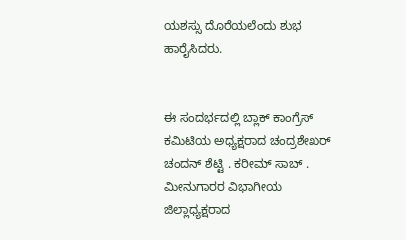ಯಶಸ್ಸು ದೊರೆಯಲೆಂದು ಶುಭ ಹಾರೈಸಿದರು.


ಈ ಸಂದರ್ಭದಲ್ಲಿ ಬ್ಲಾಕ್ ಕಾಂಗ್ರೆಸ್ ಕಮಿಟಿಯ ಅಧ್ಯಕ್ಷರಾದ ಚಂದ್ರಶೇಖರ್ ಚಂದನ್ ಶೆಟ್ಟಿ . ಕರೀಮ್ ಸಾಬ್ . ಮೀನುಗಾರರ ವಿಭಾಗೀಯ ಜಿಲ್ಲಾಧ್ಯಕ್ಷರಾದ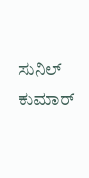ಸುನಿಲ್ ಕುಮಾರ್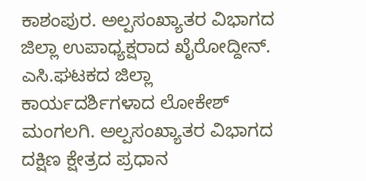ಕಾಶಂಪುರ. ಅಲ್ಪಸಂಖ್ಯಾತರ ವಿಭಾಗದ ಜಿಲ್ಲಾ ಉಪಾಧ್ಯಕ್ಷರಾದ ಖೈರೋದ್ದೀನ್. ಎಸಿ.ಘಟಕದ ಜಿಲ್ಲಾ ಕಾರ್ಯದರ್ಶಿಗಳಾದ ಲೋಕೇಶ್ ಮಂಗಲಗಿ. ಅಲ್ಪಸಂಖ್ಯಾತರ ವಿಭಾಗದ ದಕ್ಷಿಣ ಕ್ಷೇತ್ರದ ಪ್ರಧಾನ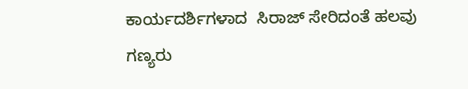ಕಾರ್ಯದರ್ಶಿಗಳಾದ  ಸಿರಾಜ್ ಸೇರಿದಂತೆ ಹಲವು ಗಣ್ಯರು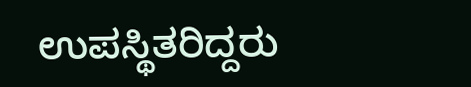ಉಪಸ್ಥಿತರಿದ್ದರು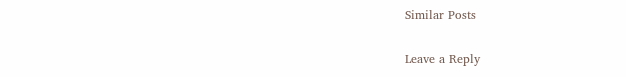Similar Posts

Leave a Reply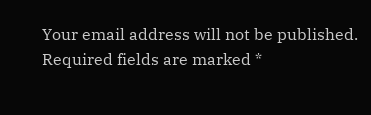Your email address will not be published. Required fields are marked *